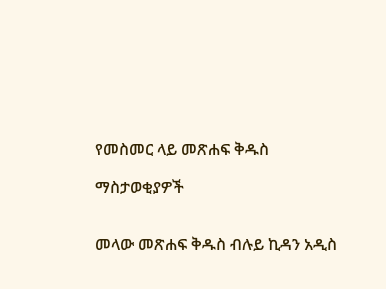የመስመር ላይ መጽሐፍ ቅዱስ

ማስታወቂያዎች


መላው መጽሐፍ ቅዱስ ብሉይ ኪዳን አዲስ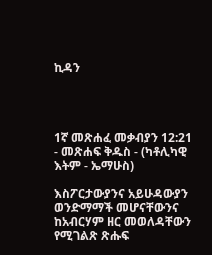ኪዳን




1ኛ መጽሐፈ መቃብያን 12:21 - መጽሐፍ ቅዱስ - (ካቶሊካዊ እትም - ኤማሁስ)

እስፖርታውያንና አይሁዳውያን ወንድማማች መሆናቸውንና ከአብርሃም ዘር መወለዳቸውን የሚገልጽ ጽሑፍ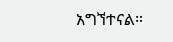አግኘተናል።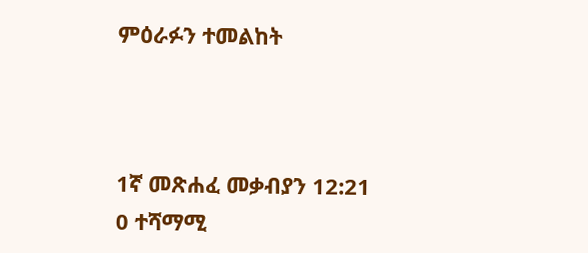ምዕራፉን ተመልከት



1ኛ መጽሐፈ መቃብያን 12:21
0 ተሻማሚ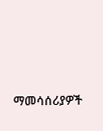ማመሳሰሪያዎች